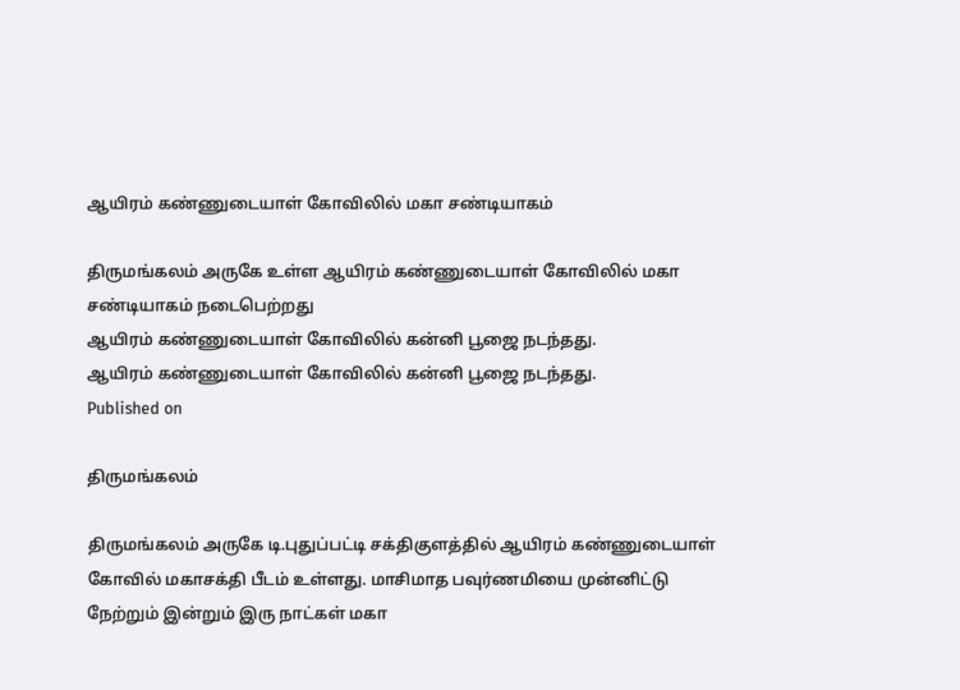ஆயிரம் கண்ணுடையாள் கோவிலில் மகா சண்டியாகம்

திருமங்கலம் அருகே உள்ள ஆயிரம் கண்ணுடையாள் கோவிலில் மகா சண்டியாகம் நடைபெற்றது
ஆயிரம் கண்ணுடையாள் கோவிலில் கன்னி பூஜை நடந்தது.
ஆயிரம் கண்ணுடையாள் கோவிலில் கன்னி பூஜை நடந்தது.
Published on

திருமங்கலம்

திருமங்கலம் அருகே டி.புதுப்பட்டி சக்திகுளத்தில் ஆயிரம் கண்ணுடையாள் கோவில் மகாசக்தி பீடம் உள்ளது. மாசிமாத பவுர்ணமியை முன்னிட்டு நேற்றும் இன்றும் இரு நாட்கள் மகா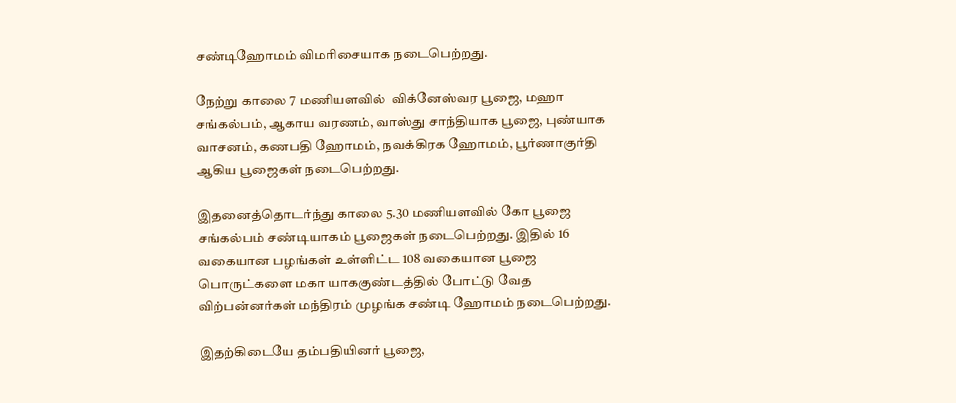சண்டிஹோமம் விமரிசையாக நடைபெற்றது.

நேற்று காலை 7 மணியளவில்  விக்னேஸ்வர பூஜை, மஹா சங்கல்பம், ஆகாய வரணம், வாஸ்து சாந்தியாக பூஜை, புண்யாக வாசனம், கணபதி ஹோமம், நவக்கிரக ஹோமம், பூர்ணாகுர்தி ஆகிய பூஜைகள் நடைபெற்றது.

இதனைத்தொடர்ந்து காலை 5.30 மணியளவில் கோ பூஜை சங்கல்பம் சண்டியாகம் பூஜைகள் நடைபெற்றது. இதில் 16 வகையான பழங்கள் உள்ளிட்ட 108 வகையான பூஜை பொருட்களை மகா யாககுண்டத்தில் போட்டு வேத விற்பன்னர்கள் மந்திரம் முழங்க சண்டி ஹோமம் நடைபெற்றது.

இதற்கிடையே தம்பதியினர் பூஜை,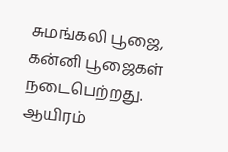சுமங்கலி பூஜை, கன்னி பூஜைகள் நடைபெற்றது. ஆயிரம்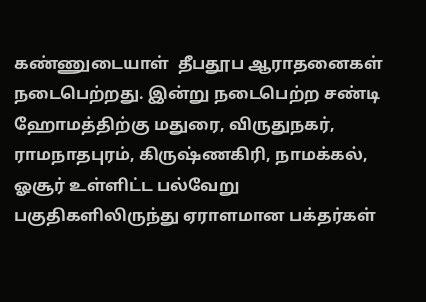கண்ணுடையாள்  தீபதூப ஆராதனைகள் நடைபெற்றது. இன்று நடைபெற்ற சண்டி ஹோமத்திற்கு மதுரை, விருதுநகர், ராமநாதபுரம், கிருஷ்ணகிரி, நாமக்கல், ஓசூர் உள்ளிட்ட பல்வேறு பகுதிகளிலிருந்து ஏராளமான பக்தர்கள்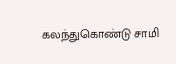கலந்துகொண்டு சாமி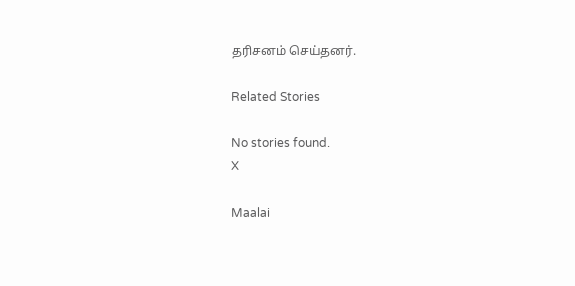தரிசனம் செய்தனர்.

Related Stories

No stories found.
X

Maalai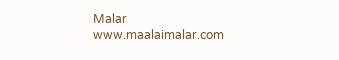Malar
www.maalaimalar.com